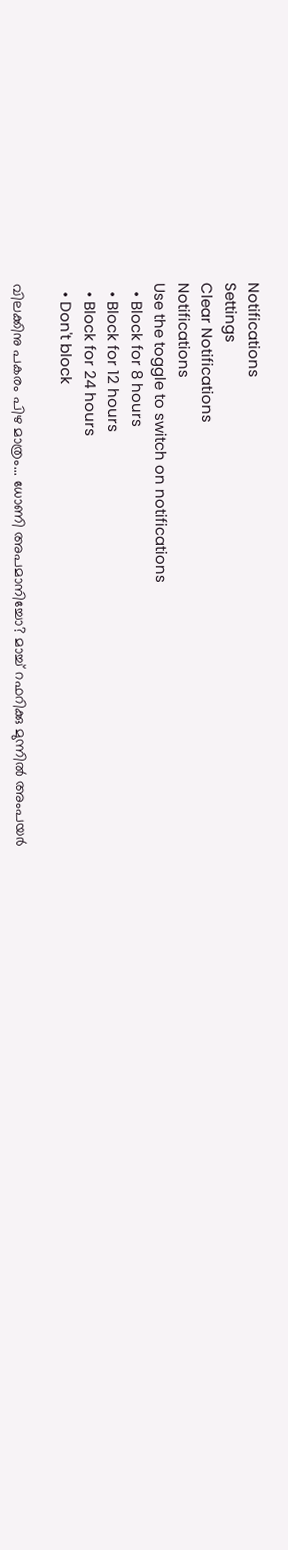Notifications
Settings
Clear Notifications
Notifications
Use the toggle to switch on notifications
  • Block for 8 hours
  • Block for 12 hours
  • Block for 24 hours
  • Don't block

വിലക്കിനു പകരം പിഴ മാത്രം... ധോണി അപമാനിച്ചോ? മാച്ച് റഫറിക്കു മുന്നില്‍ അംപയര്‍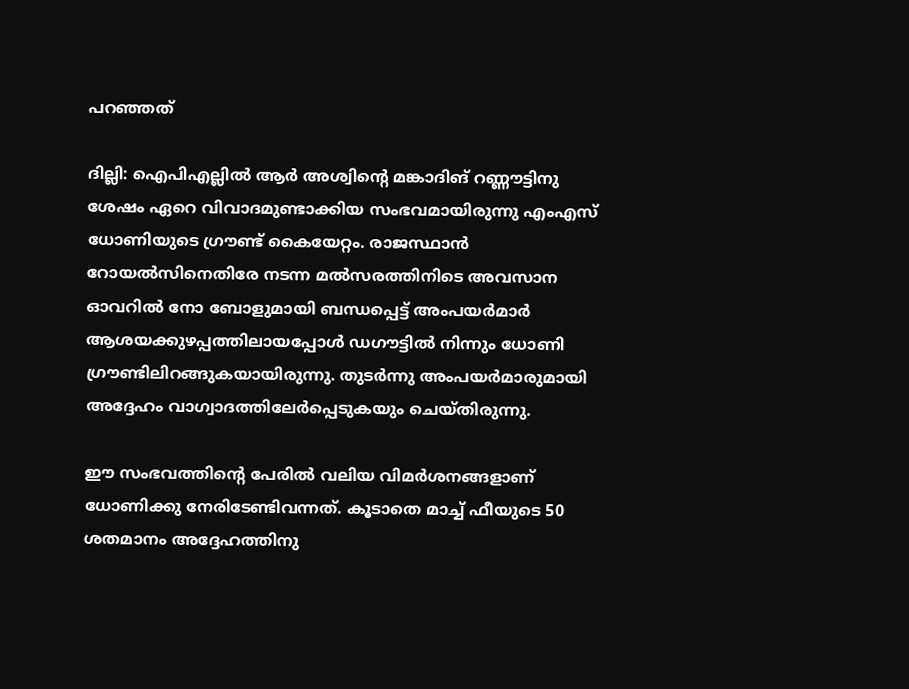പറഞ്ഞത്

ദില്ലി: ഐപിഎല്ലില്‍ ആര്‍ അശ്വിന്റെ മങ്കാദിങ് റണ്ണൗട്ടിനു ശേഷം ഏറെ വിവാദമുണ്ടാക്കിയ സംഭവമായിരുന്നു എംഎസ് ധോണിയുടെ ഗ്രൗണ്ട് കൈയേറ്റം. രാജസ്ഥാന്‍ റോയല്‍സിനെതിരേ നടന്ന മല്‍സരത്തിനിടെ അവസാന ഓവറില്‍ നോ ബോളുമായി ബന്ധപ്പെട്ട് അംപയര്‍മാര്‍ ആശയക്കുഴപ്പത്തിലായപ്പോള്‍ ഡഗൗട്ടില്‍ നിന്നും ധോണി ഗ്രൗണ്ടിലിറങ്ങുകയായിരുന്നു. തുടര്‍ന്നു അംപയര്‍മാരുമായി അദ്ദേഹം വാഗ്വാദത്തിലേര്‍പ്പെടുകയും ചെയ്തിരുന്നു.

ഈ സംഭവത്തിന്റെ പേരില്‍ വലിയ വിമര്‍ശനങ്ങളാണ് ധോണിക്കു നേരിടേണ്ടിവന്നത്. കൂടാതെ മാച്ച് ഫീയുടെ 50 ശതമാനം അദ്ദേഹത്തിനു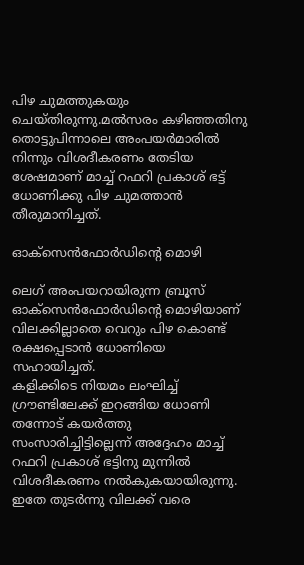പിഴ ചുമത്തുകയും ചെയ്തിരുന്നു.മല്‍സരം കഴിഞ്ഞതിനു തൊട്ടുപിന്നാലെ അംപയര്‍മാരില്‍ നിന്നും വിശദീകരണം തേടിയ ശേഷമാണ് മാച്ച് റഫറി പ്രകാശ് ഭട്ട് ധോണിക്കു പിഴ ചുമത്താന്‍ തീരുമാനിച്ചത്.

ഓക്‌സെന്‍ഫോര്‍ഡിന്റെ മൊഴി

ലെഗ് അംപയറായിരുന്ന ബ്രൂസ് ഓക്‌സെന്‍ഫോര്‍ഡിന്റെ മൊഴിയാണ് വിലക്കില്ലാതെ വെറും പിഴ കൊണ്ട് രക്ഷപ്പെടാന്‍ ധോണിയെ സഹായിച്ചത്.
കളിക്കിടെ നിയമം ലംഘിച്ച് ഗ്രൗണ്ടിലേക്ക് ഇറങ്ങിയ ധോണി തന്നോട് കയര്‍ത്തു സംസാരിച്ചിട്ടില്ലെന്ന് അദ്ദേഹം മാച്ച് റഫറി പ്രകാശ് ഭട്ടിനു മുന്നില്‍ വിശദീകരണം നല്‍കുകയായിരുന്നു. ഇതേ തുടര്‍ന്നു വിലക്ക് വരെ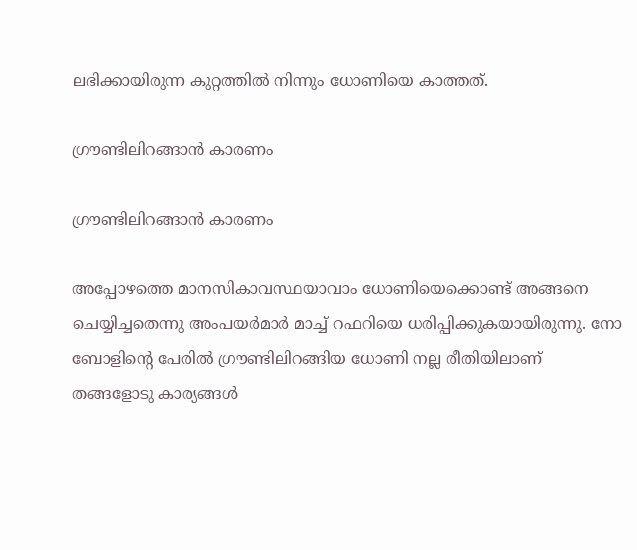ലഭിക്കായിരുന്ന കുറ്റത്തില്‍ നിന്നും ധോണിയെ കാത്തത്.

ഗ്രൗണ്ടിലിറങ്ങാന്‍ കാരണം

ഗ്രൗണ്ടിലിറങ്ങാന്‍ കാരണം

അപ്പോഴത്തെ മാനസികാവസ്ഥയാവാം ധോണിയെക്കൊണ്ട് അങ്ങനെ ചെയ്യിച്ചതെന്നു അംപയര്‍മാര്‍ മാച്ച് റഫറിയെ ധരിപ്പിക്കുകയായിരുന്നു. നോ ബോളിന്റെ പേരില്‍ ഗ്രൗണ്ടിലിറങ്ങിയ ധോണി നല്ല രീതിയിലാണ് തങ്ങളോടു കാര്യങ്ങള്‍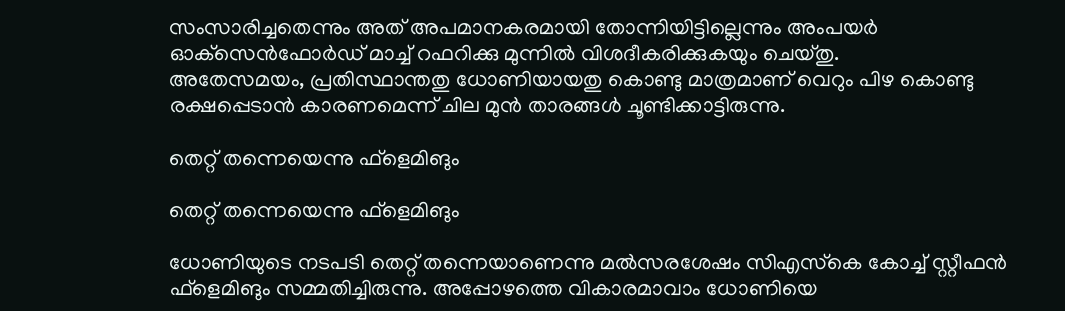സംസാരിച്ചതെന്നും അത് അപമാനകരമായി തോന്നിയിട്ടില്ലെന്നും അംപയര്‍ ഓക്‌സെന്‍ഫോര്‍ഡ് മാച്ച് റഫറിക്കു മുന്നില്‍ വിശദീകരിക്കുകയും ചെയ്തു.
അതേസമയം, പ്രതിസ്ഥാന്തതു ധോണിയായതു കൊണ്ടു മാത്രമാണ് വെറും പിഴ കൊണ്ടു രക്ഷപ്പെടാന്‍ കാരണമെന്ന് ചില മുന്‍ താരങ്ങള്‍ ചൂണ്ടിക്കാട്ടിരുന്നു.

തെറ്റ് തന്നെയെന്നു ഫ്‌ളെമിങും

തെറ്റ് തന്നെയെന്നു ഫ്‌ളെമിങും

ധോണിയുടെ നടപടി തെറ്റ് തന്നെയാണെന്നു മല്‍സരശേഷം സിഎസ്‌കെ കോച്ച് സ്റ്റീഫന്‍ ഫ്‌ളെമിങും സമ്മതിച്ചിരുന്നു. അപ്പോഴത്തെ വികാരമാവാം ധോണിയെ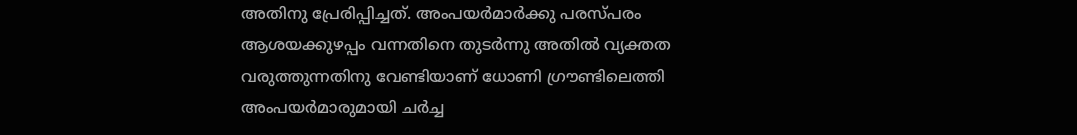അതിനു പ്രേരിപ്പിച്ചത്. അംപയര്‍മാര്‍ക്കു പരസ്പരം ആശയക്കുഴപ്പം വന്നതിനെ തുടര്‍ന്നു അതില്‍ വ്യക്തത വരുത്തുന്നതിനു വേണ്ടിയാണ് ധോണി ഗ്രൗണ്ടിലെത്തി അംപയര്‍മാരുമായി ചര്‍ച്ച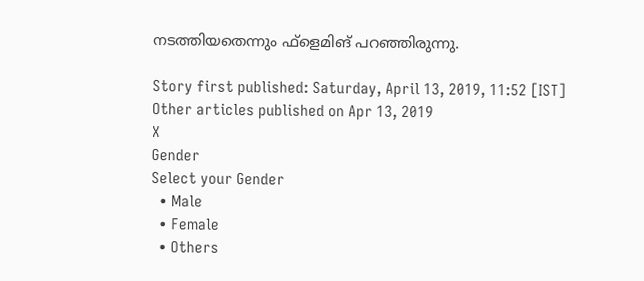നടത്തിയതെന്നും ഫ്‌ളെമിങ് പറഞ്ഞിരുന്നു.

Story first published: Saturday, April 13, 2019, 11:52 [IST]
Other articles published on Apr 13, 2019
X
Gender
Select your Gender
  • Male
  • Female
  • Others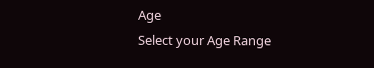Age
Select your Age Range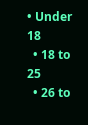• Under 18
  • 18 to 25
  • 26 to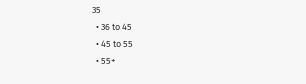35
  • 36 to 45
  • 45 to 55
  • 55+